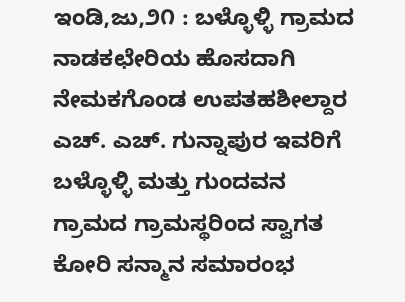ಇಂಡಿ,ಜು,೨೧ : ಬಳ್ಳೊಳ್ಳಿ ಗ್ರಾಮದ ನಾಡಕಛೇರಿಯ ಹೊಸದಾಗಿ ನೇಮಕಗೊಂಡ ಉಪತಹಶೀಲ್ದಾರ ಎಚ್. ಎಚ್. ಗುನ್ನಾಪುರ ಇವರಿಗೆ ಬಳ್ಳೊಳ್ಳಿ ಮತ್ತು ಗುಂದವನ ಗ್ರಾಮದ ಗ್ರಾಮಸ್ಥರಿಂದ ಸ್ವಾಗತ ಕೋರಿ ಸನ್ಮಾನ ಸಮಾರಂಭ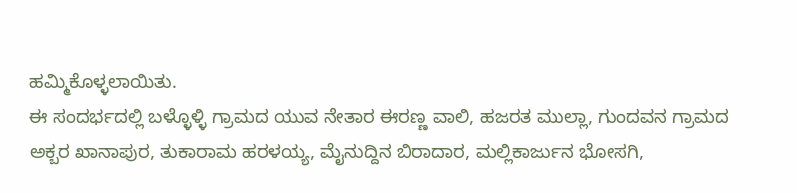ಹಮ್ಮಿಕೊಳ್ಳಲಾಯಿತು.
ಈ ಸಂದರ್ಭದಲ್ಲಿ ಬಳ್ಳೊಳ್ಳಿ ಗ್ರಾಮದ ಯುವ ನೇತಾರ ಈರಣ್ಣ ವಾಲಿ, ಹಜರತ ಮುಲ್ಲಾ, ಗುಂದವನ ಗ್ರಾಮದ ಅಕ್ಬರ ಖಾನಾಪುರ, ತುಕಾರಾಮ ಹರಳಯ್ಯ, ಮೈನುದ್ದಿನ ಬಿರಾದಾರ, ಮಲ್ಲಿಕಾರ್ಜುನ ಭೋಸಗಿ,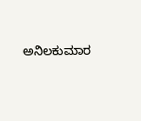ಅನಿಲಕುಮಾರ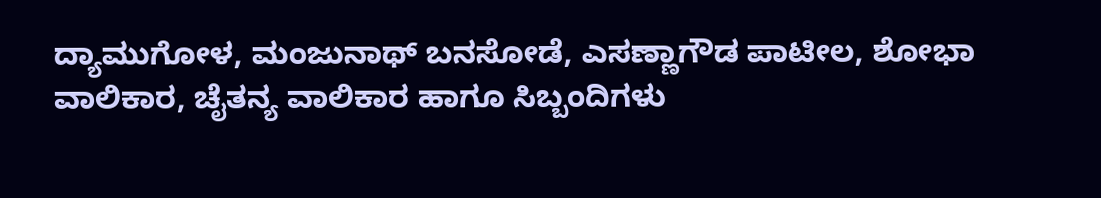ದ್ಯಾಮುಗೋಳ, ಮಂಜುನಾಥ್ ಬನಸೋಡೆ, ಎಸಣ್ಣಾಗೌಡ ಪಾಟೀಲ, ಶೋಭಾ ವಾಲಿಕಾರ, ಚೈತನ್ಯ ವಾಲಿಕಾರ ಹಾಗೂ ಸಿಬ್ಬಂದಿಗಳು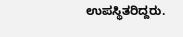ಉಪಸ್ಥಿತರಿದ್ದರು.